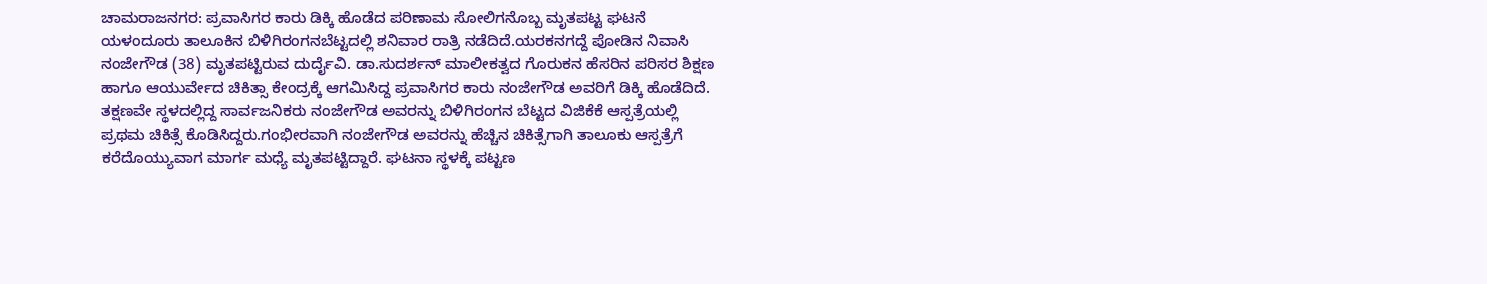ಚಾಮರಾಜನಗರ: ಪ್ರವಾಸಿಗರ ಕಾರು ಡಿಕ್ಕಿ ಹೊಡೆದ ಪರಿಣಾಮ ಸೋಲಿಗನೊಬ್ಬ ಮೃತಪಟ್ಟ ಘಟನೆ ಯಳಂದೂರು ತಾಲೂಕಿನ ಬಿಳಿಗಿರಂಗನಬೆಟ್ಟದಲ್ಲಿ ಶನಿವಾರ ರಾತ್ರಿ ನಡೆದಿದೆ.ಯರಕನಗದ್ದೆ ಪೋಡಿನ ನಿವಾಸಿ ನಂಜೇಗೌಡ (38) ಮೃತಪಟ್ಟಿರುವ ದುರ್ದೈವಿ. ಡಾ.ಸುದರ್ಶನ್ ಮಾಲೀಕತ್ವದ ಗೊರುಕನ ಹೆಸರಿನ ಪರಿಸರ ಶಿಕ್ಷಣ ಹಾಗೂ ಆಯುರ್ವೇದ ಚಿಕಿತ್ಸಾ ಕೇಂದ್ರಕ್ಕೆ ಆಗಮಿಸಿದ್ದ ಪ್ರವಾಸಿಗರ ಕಾರು ನಂಜೇಗೌಡ ಅವರಿಗೆ ಡಿಕ್ಕಿ ಹೊಡೆದಿದೆ. ತಕ್ಷಣವೇ ಸ್ಥಳದಲ್ಲಿದ್ದ ಸಾರ್ವಜನಿಕರು ನಂಜೇಗೌಡ ಅವರನ್ನು ಬಿಳಿಗಿರಂಗನ ಬೆಟ್ಟದ ವಿಜಿಕೆಕೆ ಆಸ್ಪತ್ರೆಯಲ್ಲಿ ಪ್ರಥಮ ಚಿಕಿತ್ಸೆ ಕೊಡಿಸಿದ್ದರು.ಗಂಭೀರವಾಗಿ ನಂಜೇಗೌಡ ಅವರನ್ನು ಹೆಚ್ಚಿನ ಚಿಕಿತ್ಸೆಗಾಗಿ ತಾಲೂಕು ಆಸ್ಪತ್ರೆಗೆ ಕರೆದೊಯ್ಯುವಾಗ ಮಾರ್ಗ ಮಧ್ಯೆ ಮೃತಪಟ್ಟಿದ್ದಾರೆ. ಘಟನಾ ಸ್ಥಳಕ್ಕೆ ಪಟ್ಟಣ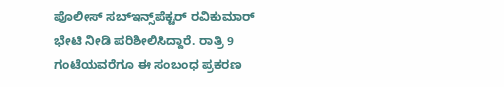ಪೊಲೀಸ್ ಸಬ್‌ಇನ್ಸ್‌ಪೆಕ್ಟರ್‌ ರವಿಕುಮಾರ್ ಭೇಟಿ ನೀಡಿ ಪರಿಶೀಲಿಸಿದ್ದಾರೆ. ರಾತ್ರಿ 9 ಗಂಟೆಯವರೆಗೂ ಈ ಸಂಬಂಧ ಪ್ರಕರಣ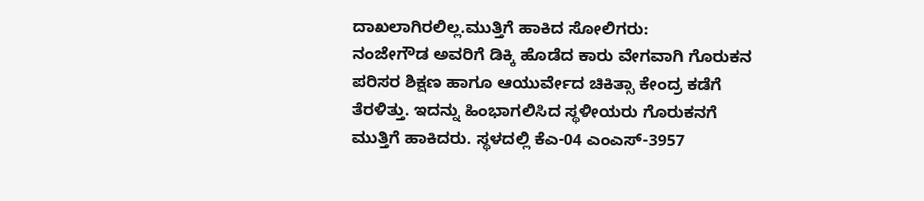ದಾಖಲಾಗಿರಲಿಲ್ಲ.ಮುತ್ತಿಗೆ ಹಾಕಿದ ಸೋಲಿಗರು:
ನಂಜೇಗೌಡ ಅವರಿಗೆ ಡಿಕ್ಕಿ ಹೊಡೆದ ಕಾರು ವೇಗವಾಗಿ ಗೊರುಕನ ಪರಿಸರ ಶಿಕ್ಷಣ ಹಾಗೂ ಆಯುರ್ವೇದ ಚಿಕಿತ್ಸಾ ಕೇಂದ್ರ ಕಡೆಗೆ ತೆರಳಿತ್ತು. ಇದನ್ನು ಹಿಂಭಾಗಲಿಸಿದ ಸ್ಥಳೀಯರು ಗೊರುಕನಗೆ ಮುತ್ತಿಗೆ ಹಾಕಿದರು. ಸ್ಥಳದಲ್ಲಿ ಕೆಎ-04 ಎಂಎಸ್-3957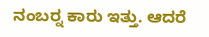ನಂಬರ್‍ನ ಕಾರು ಇತ್ತು. ಆದರೆ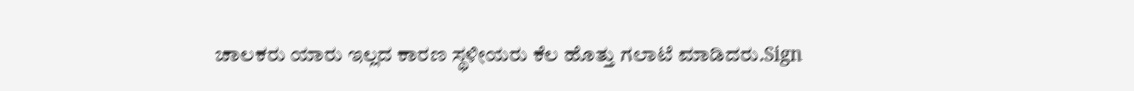ಚಾಲಕರು ಯಾರು ಇಲ್ಲದ ಕಾರಣ ಸ್ಥಳೀಯರು ಕೆಲ ಹೊತ್ತು ಗಲಾಟೆ ಮಾಡಿದರು.Sign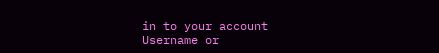in to your account
Username or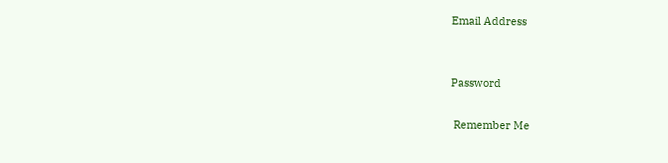Email Address


Password

 Remember Me